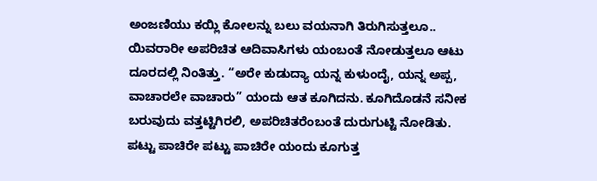ಅಂಜಣಿಯು ಕಯ್ಲಿ ಕೋಲನ್ನು ಬಲು ವಯನಾಗಿ ತಿರುಗಿಸುತ್ತಲೂ.. ಯಿವರಾರೀ ಅಪರಿಚಿತ ಆದಿವಾಸಿಗಳು ಯಂಬಂತೆ ನೋಡುತ್ತಲೂ ಆಟು ದೂರದಲ್ಲಿ ನಿಂತಿತ್ತು. “ಅರೇ ಕುಡುದ್ಯಾ ಯನ್ನ ಕುಳುಂದೈ, ಯನ್ನ ಅಪ್ಪ, ವಾಚಾರಲೇ ವಾಚಾರು” ಯಂದು ಆತ ಕೂಗಿದನು. ಕೂಗಿದೊಡನೆ ಸನೀಕ ಬರುವುದು ವತ್ತಟ್ಟಿಗಿರಲಿ, ಅಪರಿಚಿತರೆಂಬಂತೆ ದುರುಗುಟ್ಟಿ ನೋಡಿತು. ಪಟ್ಟು ಪಾಚಿರೇ ಪಟ್ಟು ಪಾಚಿರೇ ಯಂದು ಕೂಗುತ್ತ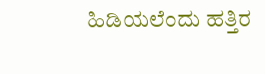ಹಿಡಿಯಲೆಂದು ಹತ್ತಿರ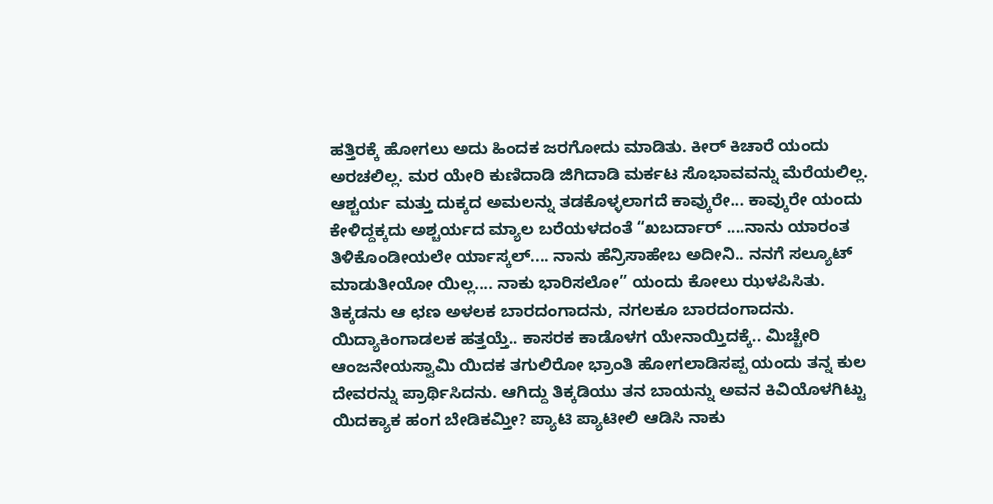ಹತ್ತಿರಕ್ಕೆ ಹೋಗಲು ಅದು ಹಿಂದಕ ಜರಗೋದು ಮಾಡಿತು. ಕೀರ್ ಕಿಚಾರೆ ಯಂದು ಅರಚಲಿಲ್ಲ. ಮರ ಯೇರಿ ಕುಣಿದಾಡಿ ಜಿಗಿದಾಡಿ ಮರ್ಕಟ ಸೊಭಾವವನ್ನು ಮೆರೆಯಲಿಲ್ಲ. ಆಶ್ಚರ್ಯ ಮತ್ತು ದುಕ್ಕದ ಅಮಲನ್ನು ತಡಕೊಳ್ಳಲಾಗದೆ ಕಾವ್ಕುರೇ... ಕಾವ್ಕುರೇ ಯಂದು ಕೇಳಿದ್ದಕ್ಕದು ಅಶ್ಚರ್ಯದ ಮ್ಯಾಲ ಬರೆಯಳದಂತೆ “ಖಬರ್ದಾರ್ ....ನಾನು ಯಾರಂತ ತಿಳಿಕೊಂಡೀಯಲೇ ರ್ಯಾಸ್ಕಲ್.... ನಾನು ಹೆನ್ರಿಸಾಹೇಬ ಅದೀನಿ.. ನನಗೆ ಸಲ್ಯೂಟ್ ಮಾಡುತೀಯೋ ಯಿಲ್ಲ.... ನಾಕು ಭಾರಿಸಲೋ” ಯಂದು ಕೋಲು ಝಳಪಿಸಿತು. ತಿಕ್ಕಡನು ಆ ಛಣ ಅಳಲಕ ಬಾರದಂಗಾದನು, ನಗಲಕೂ ಬಾರದಂಗಾದನು. ಯಿದ್ಯಾಕಿಂಗಾಡಲಕ ಹತ್ತಯ್ತೆ.. ಕಾಸರಕ ಕಾಡೊಳಗ ಯೇನಾಯ್ತಿದಕ್ಕೆ.. ಮಿಚ್ಚೇರಿ ಆಂಜನೇಯಸ್ವಾಮಿ ಯಿದಕ ತಗುಲಿರೋ ಭ್ರಾಂತಿ ಹೋಗಲಾಡಿಸಪ್ಪ ಯಂದು ತನ್ನ ಕುಲ ದೇವರನ್ನು ಪ್ರಾರ್ಥಿಸಿದನು. ಆಗಿದ್ದು ತಿಕ್ಕಡಿಯು ತನ ಬಾಯನ್ನು ಅವನ ಕಿವಿಯೊಳಗಿಟ್ಟು ಯಿದಕ್ಯಾಕ ಹಂಗ ಬೇಡಿಕಮ್ತೀ? ಪ್ಯಾಟಿ ಪ್ಯಾಟೀಲಿ ಆಡಿಸಿ ನಾಕು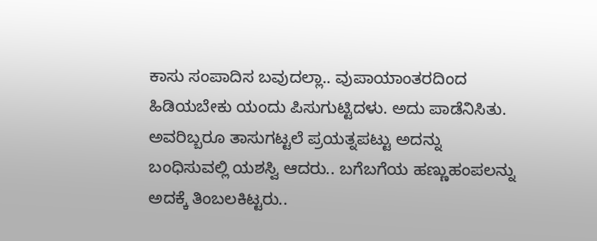ಕಾಸು ಸಂಪಾದಿಸ ಬವುದಲ್ಲಾ.. ವುಪಾಯಾಂತರದಿಂದ ಹಿಡಿಯಬೇಕು ಯಂದು ಪಿಸುಗುಟ್ಟಿದಳು. ಅದು ಪಾಡೆನಿಸಿತು.
ಅವರಿಬ್ಬರೂ ತಾಸುಗಟ್ಟಲೆ ಪ್ರಯತ್ನಪಟ್ಟು ಅದನ್ನು ಬಂಧಿಸುವಲ್ಲಿ ಯಶಸ್ವಿ ಆದರು.. ಬಗೆಬಗೆಯ ಹಣ್ಣುಹಂಪಲನ್ನು ಅದಕ್ಕೆ ತಿಂಬಲಕಿಟ್ಟರು..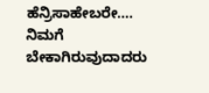ಹೆನ್ರಿಸಾಹೇಬರೇ.... ನಿಮಗೆ ಬೇಕಾಗಿರುವುದಾದರು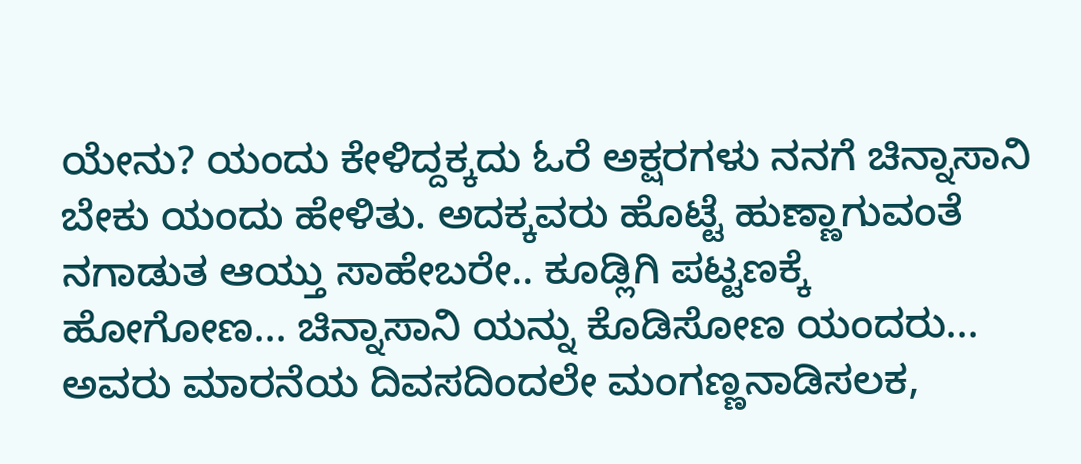ಯೇನು? ಯಂದು ಕೇಳಿದ್ದಕ್ಕದು ಓರೆ ಅಕ್ಷರಗಳು ನನಗೆ ಚಿನ್ನಾಸಾನಿ ಬೇಕು ಯಂದು ಹೇಳಿತು. ಅದಕ್ಕವರು ಹೊಟ್ಟೆ ಹುಣ್ಣಾಗುವಂತೆ ನಗಾಡುತ ಆಯ್ತು ಸಾಹೇಬರೇ.. ಕೂಡ್ಲಿಗಿ ಪಟ್ಟಣಕ್ಕೆ ಹೋಗೋಣ... ಚಿನ್ನಾಸಾನಿ ಯನ್ನು ಕೊಡಿಸೋಣ ಯಂದರು...
ಅವರು ಮಾರನೆಯ ದಿವಸದಿಂದಲೇ ಮಂಗಣ್ಣನಾಡಿಸಲಕ,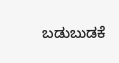ಬಡುಬುಡಕೆ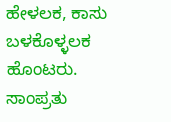ಹೇಳಲಕ, ಕಾಸು ಬಳಕೊಳ್ಳಲಕ ಹೊಂಟರು. ಸಾಂಪ್ರತು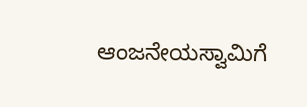ಆಂಜನೇಯಸ್ವಾಮಿಗೆ